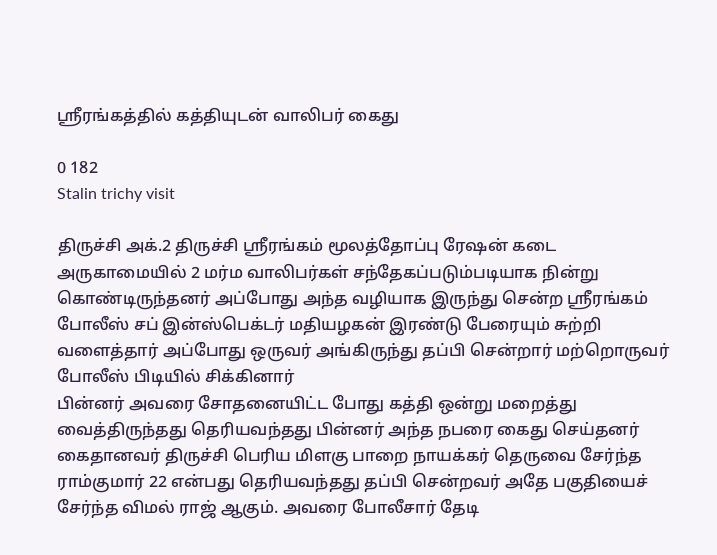ஸ்ரீரங்கத்தில் கத்தியுடன் வாலிபர் கைது

0 182
Stalin trichy visit

திருச்சி அக்.2 திருச்சி ஸ்ரீரங்கம் மூலத்தோப்பு ரேஷன் கடை அருகாமையில் 2 மர்ம வாலிபர்கள் சந்தேகப்படும்படியாக நின்று கொண்டிருந்தனர் அப்போது அந்த வழியாக இருந்து சென்ற ஸ்ரீரங்கம் போலீஸ் சப் இன்ஸ்பெக்டர் மதியழகன் இரண்டு பேரையும் சுற்றி வளைத்தார் அப்போது ஒருவர் அங்கிருந்து தப்பி சென்றார் மற்றொருவர் போலீஸ் பிடியில் சிக்கினார்
பின்னர் அவரை சோதனையிட்ட போது கத்தி ஒன்று மறைத்து வைத்திருந்தது தெரியவந்தது பின்னர் அந்த நபரை கைது செய்தனர் கைதானவர் திருச்சி பெரிய மிளகு பாறை நாயக்கர் தெருவை சேர்ந்த ராம்குமார் 22 என்பது தெரியவந்தது தப்பி சென்றவர் அதே பகுதியைச் சேர்ந்த விமல் ராஜ் ஆகும். அவரை போலீசார் தேடி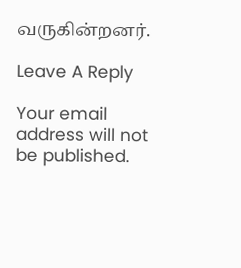வருகின்றனர்.

Leave A Reply

Your email address will not be published.